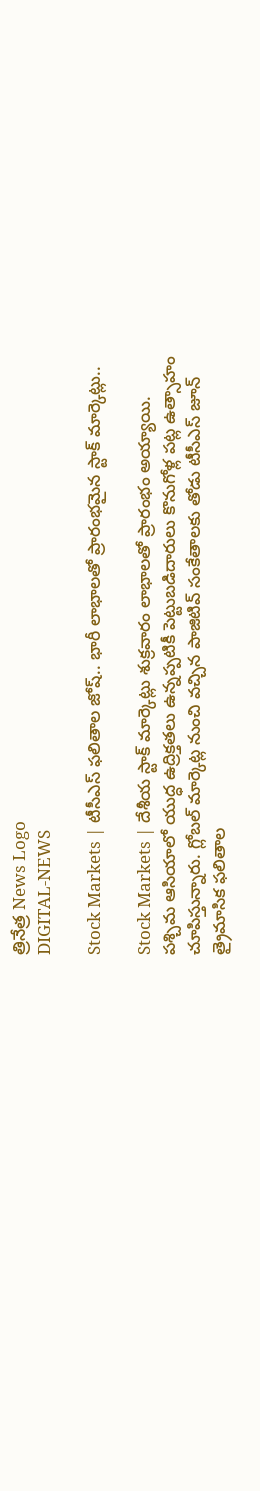త్రినేత్ర News Logo
DIGITAL-NEWS

Stock Markets | టీసీఎస్ ఫలితాల జోష్.. భారీ లాభాలతో ప్రారంభమైన స్టాక్ మార్కెట్లు..

Stock Markets | దేశీయ స్టాక్ మార్కెట్లు శుక్ర‌వారం లాభాల‌తో ప్రారంభం అయ్యాయి. ప‌శ్చిమ ఆసియాలో యుద్ధ ఉద్రిక్త‌త‌లు ఉన్న‌ప్ప‌టికీ పెట్టుబ‌డిదారులు కొనుగోళ్ల ప‌ట్ల ఉత్సాహం చూపిస్తున్నారు. గ్లోబ‌ల్ మార్కెట్ల నుంచి వ‌చ్చిన పాజిటివ్ సంకేతాల‌కు తోడు టీసీఎస్ జూన్ త్రైమాసిక ఫ‌లితాల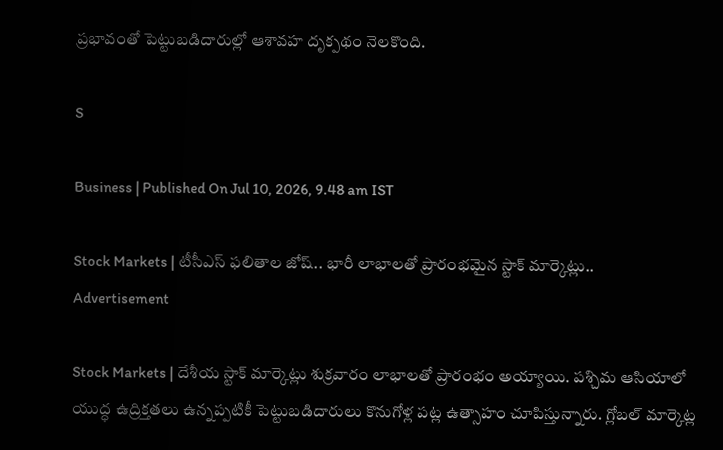ప్ర‌భావంతో పెట్టుబ‌డిదారుల్లో ఆశావ‌హ దృక్ప‌థం నెలకొంది.

S

Business | Published On Jul 10, 2026, 9.48 am IST

Stock Markets | టీసీఎస్ ఫలితాల జోష్.. భారీ లాభాలతో ప్రారంభమైన స్టాక్ మార్కెట్లు..
Advertisement

Stock Markets | దేశీయ స్టాక్ మార్కెట్లు శుక్ర‌వారం లాభాల‌తో ప్రారంభం అయ్యాయి. ప‌శ్చిమ ఆసియాలో యుద్ధ ఉద్రిక్త‌త‌లు ఉన్న‌ప్ప‌టికీ పెట్టుబ‌డిదారులు కొనుగోళ్ల ప‌ట్ల ఉత్సాహం చూపిస్తున్నారు. గ్లోబ‌ల్ మార్కెట్ల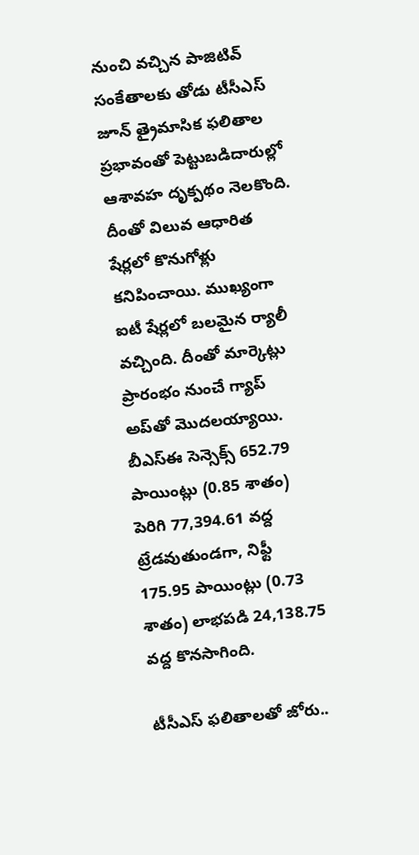నుంచి వ‌చ్చిన పాజిటివ్ సంకేతాల‌కు తోడు టీసీఎస్ జూన్ త్రైమాసిక ఫ‌లితాల ప్ర‌భావంతో పెట్టుబ‌డిదారుల్లో ఆశావ‌హ దృక్ప‌థం నెలకొంది. దీంతో విలువ ఆధారిత షేర్ల‌లో కొనుగోళ్లు క‌నిపించాయి. ముఖ్యంగా ఐటీ షేర్ల‌లో బ‌ల‌మైన ర్యాలీ వ‌చ్చింది. దీంతో మార్కెట్లు ప్రారంభం నుంచే గ్యాప్ అప్‌తో మొద‌ల‌య్యాయి. బీఎస్‌ఈ సెన్సెక్స్ 652.79 పాయింట్లు (0.85 శాతం) పెరిగి 77,394.61 వద్ద ట్రేడవుతుండగా, నిఫ్టీ 175.95 పాయింట్లు (0.73 శాతం) లాభపడి 24,138.75 వద్ద కొనసాగింది.

టీసీఎస్ ఫ‌లితాల‌తో జోరు..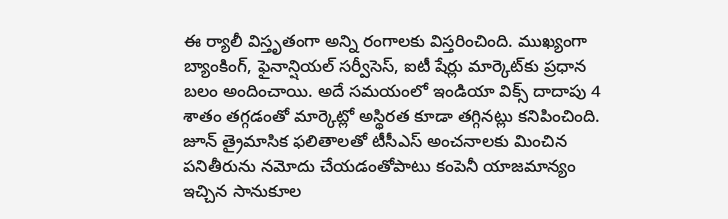ఈ ర్యాలీ విస్తృతంగా అన్ని రంగాలకు విస్తరించింది. ముఖ్యంగా బ్యాంకింగ్, ఫైనాన్షియల్ సర్వీసెస్, ఐటీ షేర్లు మార్కెట్‌కు ప్రధాన బలం అందించాయి. అదే సమయంలో ఇండియా విక్స్ దాదాపు 4 శాతం తగ్గడంతో మార్కెట్లో అస్థిరత కూడా తగ్గినట్లు కనిపించింది. జూన్ త్రైమాసిక ఫలితాలతో టీసీఎస్ అంచనాలకు మించిన పనితీరును నమోదు చేయడంతోపాటు కంపెనీ యాజమాన్యం ఇచ్చిన సానుకూల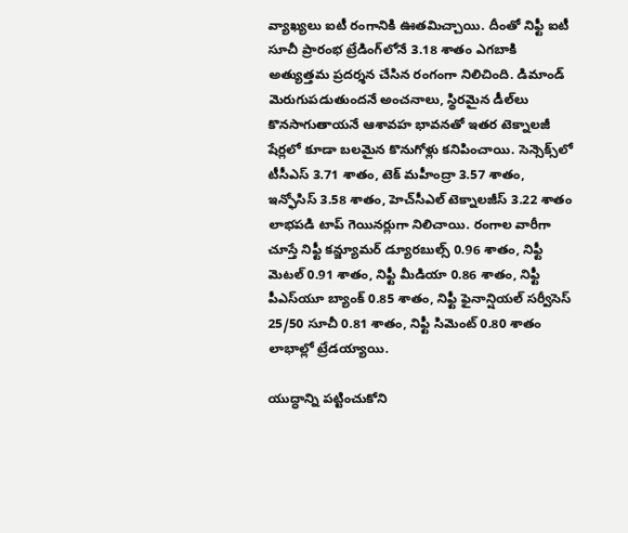వ్యాఖ్యలు ఐటీ రంగానికి ఊతమిచ్చాయి. దీంతో నిఫ్టీ ఐటీ సూచీ ప్రారంభ ట్రేడింగ్‌లోనే 3.18 శాతం ఎగబాకి అత్యుత్తమ ప్రదర్శన చేసిన రంగంగా నిలిచింది. డిమాండ్ మెరుగుపడుతుందనే అంచనాలు, స్థిరమైన డీల్‌లు కొనసాగుతాయనే ఆశావహ భావనతో ఇతర టెక్నాలజీ షేర్లలో కూడా బలమైన కొనుగోళ్లు కనిపించాయి. సెన్సెక్స్‌లో టీసీఎస్ 3.71 శాతం, టెక్ మహీంద్రా 3.57 శాతం, ఇన్ఫోసిస్ 3.58 శాతం, హెచ్‌సీఎల్ టెక్నాలజీస్ 3.22 శాతం లాభపడి టాప్ గెయినర్లుగా నిలిచాయి. రంగాల వారీగా చూస్తే నిఫ్టీ కన్జ్యూమర్ డ్యూరబుల్స్ 0.96 శాతం, నిఫ్టీ మెటల్ 0.91 శాతం, నిఫ్టీ మీడియా 0.86 శాతం, నిఫ్టీ పీఎస్‌యూ బ్యాంక్ 0.85 శాతం, నిఫ్టీ ఫైనాన్షియల్ సర్వీసెస్ 25/50 సూచీ 0.81 శాతం, నిఫ్టీ సిమెంట్ 0.80 శాతం లాభాల్లో ట్రేడయ్యాయి.

యుద్ధాన్ని ప‌ట్టించుకోని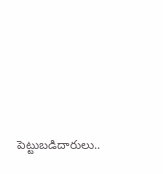పెట్టుబ‌డిదారులు..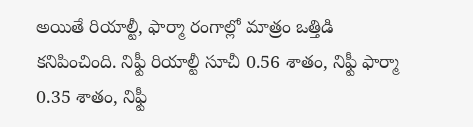అయితే రియాల్టీ, ఫార్మా రంగాల్లో మాత్రం ఒత్తిడి కనిపించింది. నిఫ్టీ రియాల్టీ సూచీ 0.56 శాతం, నిఫ్టీ ఫార్మా 0.35 శాతం, నిఫ్టీ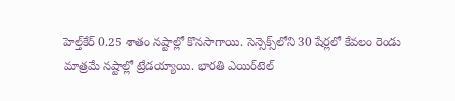హెల్త్‌కేర్ 0.25 శాతం నష్టాల్లో కొనసాగాయి. సెన్సెక్స్‌లోని 30 షేర్లలో కేవలం రెండు మాత్రమే నష్టాల్లో ట్రేడయ్యాయి. భారతి ఎయిర్‌టెల్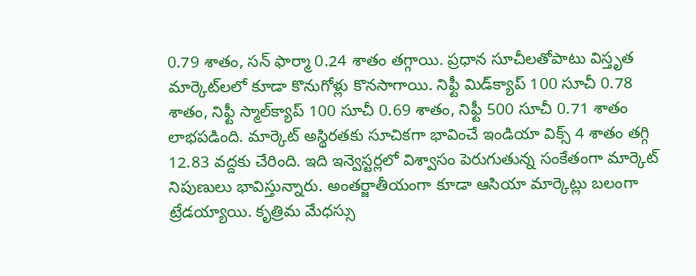0.79 శాతం, సన్ ఫార్మా 0.24 శాతం తగ్గాయి. ప్రధాన సూచీలతోపాటు విస్తృత మార్కెట్‌ల‌లో కూడా కొనుగోళ్లు కొనసాగాయి. నిఫ్టీ మిడ్‌క్యాప్ 100 సూచీ 0.78 శాతం, నిఫ్టీ స్మాల్‌క్యాప్ 100 సూచీ 0.69 శాతం, నిఫ్టీ 500 సూచీ 0.71 శాతం లాభపడింది. మార్కెట్ అస్థిరతకు సూచికగా భావించే ఇండియా విక్స్ 4 శాతం తగ్గి 12.83 వద్దకు చేరింది. ఇది ఇన్వెస్టర్లలో విశ్వాసం పెరుగుతున్న సంకేతంగా మార్కెట్ నిపుణులు భావిస్తున్నారు. అంతర్జాతీయంగా కూడా ఆసియా మార్కెట్లు బలంగా ట్రేడయ్యాయి. కృత్రిమ మేధస్సు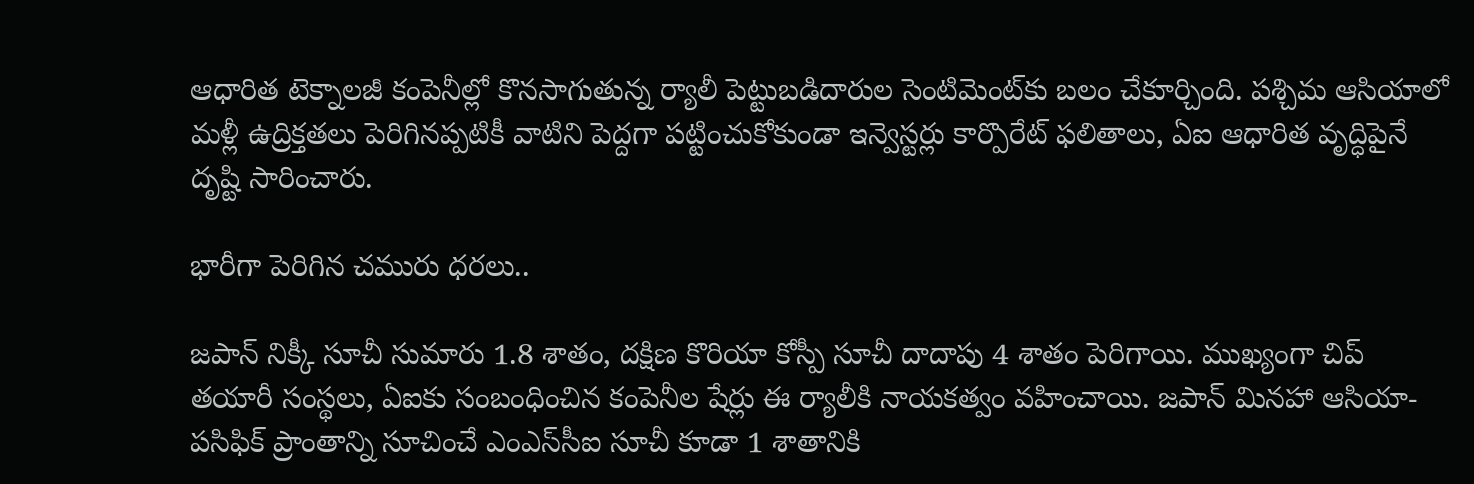ఆధారిత టెక్నాలజీ కంపెనీల్లో కొనసాగుతున్న ర్యాలీ పెట్టుబడిదారుల సెంటిమెంట్‌కు బలం చేకూర్చింది. పశ్చిమ ఆసియాలో మళ్లీ ఉద్రిక్తతలు పెరిగినప్పటికీ వాటిని పెద్దగా పట్టించుకోకుండా ఇన్వెస్టర్లు కార్పొరేట్ ఫలితాలు, ఏఐ ఆధారిత వృద్ధిపైనే దృష్టి సారించారు.

భారీగా పెరిగిన చ‌మురు ధ‌ర‌లు..

జపాన్ నిక్కీ సూచీ సుమారు 1.8 శాతం, దక్షిణ కొరియా కోస్పీ సూచీ దాదాపు 4 శాతం పెరిగాయి. ముఖ్యంగా చిప్ తయారీ సంస్థలు, ఏఐకు సంబంధించిన కంపెనీల షేర్లు ఈ ర్యాలీకి నాయకత్వం వహించాయి. జపాన్ మినహా ఆసియా-పసిఫిక్ ప్రాంతాన్ని సూచించే ఎంఎస్‌సీఐ సూచీ కూడా 1 శాతానికి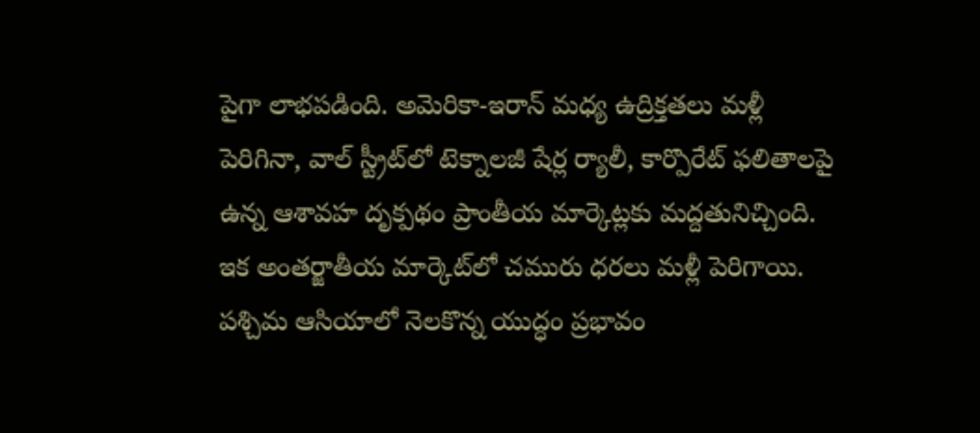పైగా లాభపడింది. అమెరికా-ఇరాన్ మధ్య ఉద్రిక్తతలు మళ్లీ పెరిగినా, వాల్ స్ట్రీట్‌లో టెక్నాలజీ షేర్ల ర్యాలీ, కార్పొరేట్ ఫలితాలపై ఉన్న ఆశావహ దృక్పథం ప్రాంతీయ మార్కెట్లకు మద్దతునిచ్చింది. ఇక అంత‌ర్జాతీయ మార్కెట్‌లో చ‌మురు ధ‌ర‌లు మ‌ళ్లీ పెరిగాయి. ప‌శ్చిమ ఆసియాలో నెల‌కొన్న యుద్ధం ప్ర‌భావం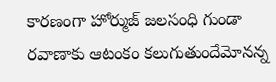కార‌ణంగా హోర్ముజ్ జ‌ల‌సంధి గుండా ర‌వాణాకు ఆటంకం క‌లుగుతుందేమోన‌న్న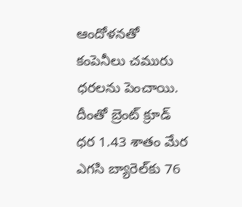ఆందోళ‌న‌తో కంపెనీలు చ‌మురు ధ‌ర‌లను పెంచాయి. దీంతో బ్రెంట్ క్రూడ్ ధ‌ర 1.43 శాతం మేర ఎగ‌సి బ్యారెల్‌కు 76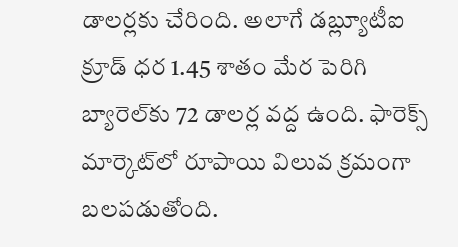డాల‌ర్ల‌కు చేరింది. అలాగే డబ్ల్యూటీఐ క్రూడ్ ధ‌ర 1.45 శాతం మేర పెరిగి బ్యారెల్‌కు 72 డాల‌ర్ల వ‌ద్ద ఉంది. ఫారెక్స్ మార్కెట్‌లో రూపాయి విలువ క్ర‌మంగా బ‌ల‌ప‌డుతోంది.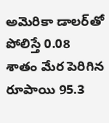అమెరికా డాల‌ర్‌తో పోలిస్తే 0.08 శాతం మేర పెరిగిన రూపాయి 95.3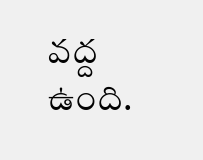వ‌ద్ద ఉంది.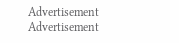Advertisement
Advertisement